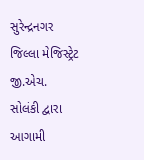સુરેન્દ્રનગર જિલ્લા મેજિસ્ટ્રેટ જી.એચ. સોલંકી દ્વારા આગામી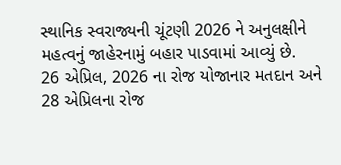સ્થાનિક સ્વરાજ્યની ચૂંટણી 2026 ને અનુલક્ષીને મહત્વનું જાહેરનામું બહાર પાડવામાં આવ્યું છે.
26 એપ્રિલ, 2026 ના રોજ યોજાનાર મતદાન અને 28 એપ્રિલના રોજ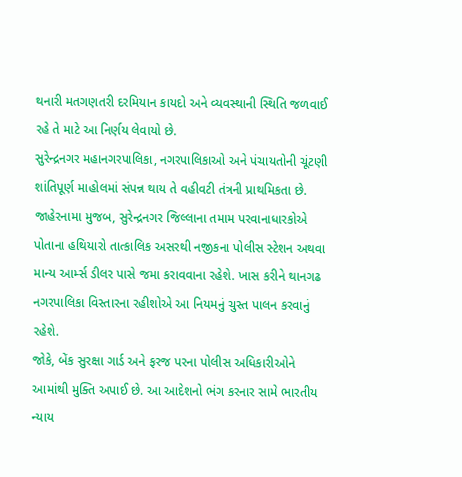થનારી મતગણતરી દરમિયાન કાયદો અને વ્યવસ્થાની સ્થિતિ જળવાઈ રહે તે માટે આ નિર્ણય લેવાયો છે.
સુરેન્દ્રનગર મહાનગરપાલિકા, નગરપાલિકાઓ અને પંચાયતોની ચૂંટણી શાંતિપૂર્ણ માહોલમાં સંપન્ન થાય તે વહીવટી તંત્રની પ્રાથમિકતા છે.
જાહેરનામા મુજબ, સુરેન્દ્રનગર જિલ્લાના તમામ પરવાનાધારકોએ પોતાના હથિયારો તાત્કાલિક અસરથી નજીકના પોલીસ સ્ટેશન અથવા માન્ય આર્મ્સ ડીલર પાસે જમા કરાવવાના રહેશે. ખાસ કરીને થાનગઢ નગરપાલિકા વિસ્તારના રહીશોએ આ નિયમનું ચુસ્ત પાલન કરવાનું રહેશે.
જોકે, બેંક સુરક્ષા ગાર્ડ અને ફરજ પરના પોલીસ અધિકારીઓને આમાંથી મુક્તિ અપાઈ છે. આ આદેશનો ભંગ કરનાર સામે ભારતીય ન્યાય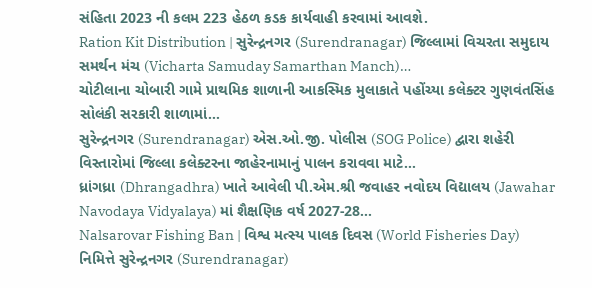સંહિતા 2023 ની કલમ 223 હેઠળ કડક કાર્યવાહી કરવામાં આવશે.
Ration Kit Distribution | સુરેન્દ્રનગર (Surendranagar) જિલ્લામાં વિચરતા સમુદાય સમર્થન મંચ (Vicharta Samuday Samarthan Manch)…
ચોટીલાના ચોબારી ગામે પ્રાથમિક શાળાની આકસ્મિક મુલાકાતે પહોંચ્યા કલેક્ટર ગુણવંતસિંહ સોલંકી સરકારી શાળામાં…
સુરેન્દ્રનગર (Surendranagar) એસ.ઓ.જી. પોલીસ (SOG Police) દ્વારા શહેરી વિસ્તારોમાં જિલ્લા કલેક્ટરના જાહેરનામાનું પાલન કરાવવા માટે…
ધ્રાંગધ્રા (Dhrangadhra) ખાતે આવેલી પી.એમ.શ્રી જવાહર નવોદય વિદ્યાલય (Jawahar Navodaya Vidyalaya) માં શૈક્ષણિક વર્ષ 2027-28…
Nalsarovar Fishing Ban | વિશ્વ મત્સ્ય પાલક દિવસ (World Fisheries Day) નિમિત્તે સુરેન્દ્રનગર (Surendranagar)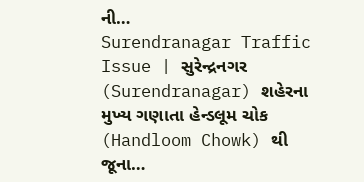ની…
Surendranagar Traffic Issue | સુરેન્દ્રનગર (Surendranagar) શહેરના મુખ્ય ગણાતા હેન્ડલૂમ ચોક (Handloom Chowk) થી જૂના…